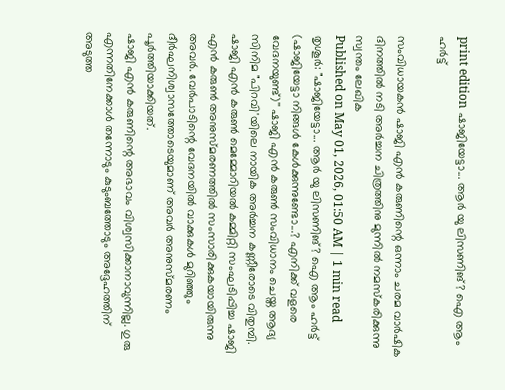print edition ഷാജിയേട്ടാ... ആർ യു ലിസണിങ്? ഐ ആം ഹർട്ട്

സംവിധായകൻ ഷാജി എൻ കരുണിന്റെ ഒന്നാം ചരമ വാർഷിക ദിനത്തിൽ നടി അർച്ചന ചിത്രത്തിനു മുന്നിൽ നമസ്കരിക്കുന്നു
സ്വന്തം ലേഖിക
Published on May 01, 2026, 01:50 AM | 1 min read
തൃശൂർ: "ഷാജിയേട്ടാ... ആർ യു ലിസണിങ്? ഐ ആം ഹർട്ട് (ഷാജിയേട്ടാ നിങ്ങൾ കേൾക്കുന്നുണ്ടോ...? എനിക്ക് വളരെ വേദനയുണ്ട്)'' ഷാജി എൻ കരുൺ സംവിധാനം ചെയ്ത ആദ്യ സിനിമ "പിറവി'യിലെ നായിക അർച്ചന കണ്ണീരോടെ വിതുമ്പി. ഷാജി എൻ കരുൺ മെമ്മോറിയൽ കമ്മിറ്റി സംഘടിപ്പിച്ച ഷാജി എൻ കരുൺ അനുസ്മരണത്തിൽ സംസാരിക്കുകയായിരുന്നു അവർ. വേർപാടിന്റെ വേദനയിൽ വാക്കുകൾ മുറിഞ്ഞും ദീർഘനിശ്വാസത്തോടെയുമാണ് അവർ അനുസ്മരണം പൂർത്തിയാക്കിയത്.
ഷാജി എൻ കരുണിന്റെ അഭാവം വിശ്വസിക്കാനാവുന്നില്ല. ഗുരു എന്നതിനേക്കാൾ തന്നോടും കുടുംബത്തോടും അദ്ദേഹത്തിന് അടുത്ത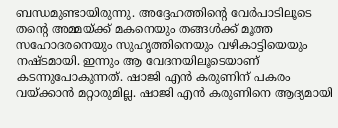ബന്ധമുണ്ടായിരുന്നു. അദ്ദേഹത്തിന്റെ വേർപാടിലൂടെ തന്റെ അമ്മയ്ക്ക് മകനെയും തങ്ങൾക്ക് മൂത്ത സഹോദരനെയും സുഹൃത്തിനെയും വഴികാട്ടിയെയും നഷ്ടമായി. ഇന്നും ആ വേദനയിലൂടെയാണ് കടന്നുപോകുന്നത്. ഷാജി എൻ കരുണിന് പകരം വയ്ക്കാൻ മറ്റാരുമില്ല. ഷാജി എൻ കരുണിനെ ആദ്യമായി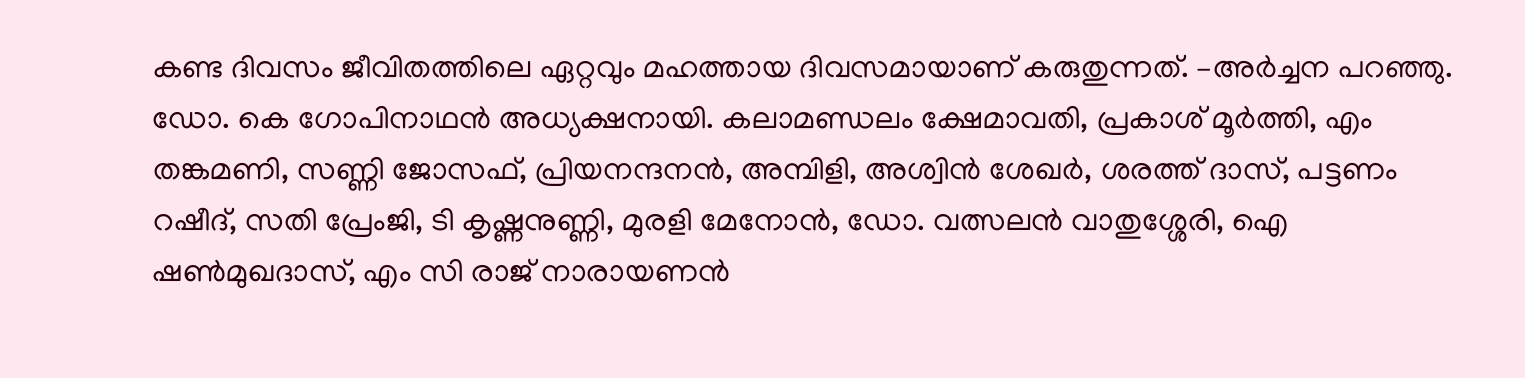കണ്ട ദിവസം ജീവിതത്തിലെ ഏറ്റവും മഹത്തായ ദിവസമായാണ് കരുതുന്നത്. –അർച്ചന പറഞ്ഞു.
ഡോ. കെ ഗോപിനാഥൻ അധ്യക്ഷനായി. കലാമണ്ഡലം ക്ഷേമാവതി, പ്രകാശ് മൂർത്തി, എം തങ്കമണി, സണ്ണി ജോസഫ്, പ്രിയനന്ദനൻ, അമ്പിളി, അശ്വിൻ ശേഖർ, ശരത്ത് ദാസ്, പട്ടണം റഷീദ്, സതി പ്രേംജി, ടി കൃഷ്ണനുണ്ണി, മുരളി മേനോൻ, ഡോ. വത്സലൻ വാതുശ്ശേരി, ഐ ഷൺമുഖദാസ്, എം സി രാജ് നാരായണൻ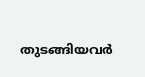തുടങ്ങിയവർ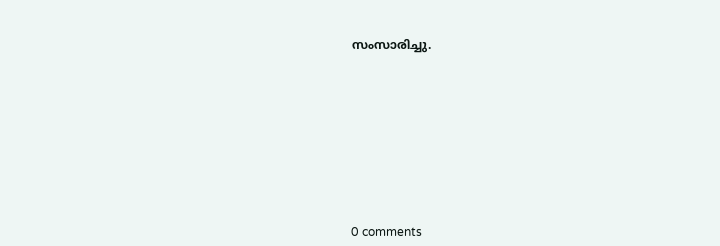സംസാരിച്ചു.










0 comments